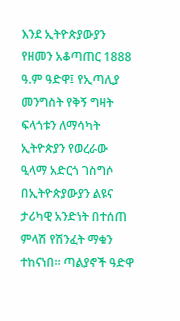እንደ ኢትዮጵያውያን የዘመን አቆጣጠር 1888 ዓ.ም ዓድዋ፤ የኢጣሊያ መንግስት የቅኝ ግዛት ፍላጎቱን ለማሳካት ኢትዮጵያን የወረራው ዒላማ አድርጎ ገስግሶ በኢትዮጵያውያን ልዩና ታሪካዊ አንድነት በተሰጠ ምላሽ የሽንፈት ማቁን ተከናነበ። ጣልያኖች ዓድዋ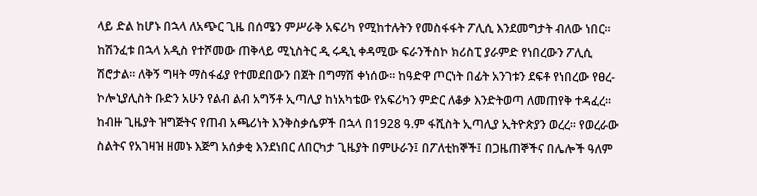ላይ ድል ከሆኑ በኋላ ለአጭር ጊዜ በሰሜን ምሥራቅ አፍሪካ የሚከተሉትን የመስፋፋት ፖሊሲ እንደመግታት ብለው ነበር። ከሽንፈቱ በኋላ አዲስ የተሾመው ጠቅላይ ሚኒስትር ዲ ሩዲኒ ቀዳሚው ፍራንችስኮ ክሪስፒ ያራምድ የነበረውን ፖሊሲ ሽሮታል። ለቅኝ ግዛት ማስፋፊያ የተመደበውን በጀት በግማሽ ቀነሰው። ከዓድዋ ጦርነት በፊት አንገቱን ደፍቶ የነበረው የፀረ-ኮሎኒያሊስት ቡድን አሁን የልብ ልብ አግኝቶ ኢጣሊያ ከነአካቴው የአፍሪካን ምድር ለቆቃ እንድትወጣ ለመጠየቅ ተዳፈረ።
ከብዙ ጊዜያት ዝግጅትና የጠብ አጫሪነት እንቅስቃሴዎች በኋላ በ1928 ዓ.ም ፋሺስት ኢጣሊያ ኢትዮጵያን ወረረ። የወረራው ስልትና የአገዛዝ ዘመኑ እጅግ አሰቃቂ እንደነበር ለበርካታ ጊዜያት በምሁራን፤ በፖለቲከኞች፤ በጋዜጠኞችና በሌሎች ዓለም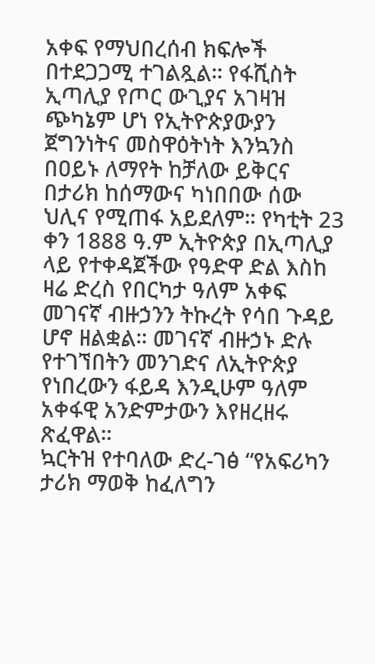አቀፍ የማህበረሰብ ክፍሎች በተደጋጋሚ ተገልጿል። የፋሺስት ኢጣሊያ የጦር ውጊያና አገዛዝ ጭካኔም ሆነ የኢትዮጵያውያን ጀግንነትና መስዋዕትነት እንኳንስ በዐይኑ ለማየት ከቻለው ይቅርና በታሪክ ከሰማውና ካነበበው ሰው ህሊና የሚጠፋ አይደለም። የካቲት 23 ቀን 1888 ዓ.ም ኢትዮጵያ በኢጣሊያ ላይ የተቀዳጀችው የዓድዋ ድል እስከ ዛሬ ድረስ የበርካታ ዓለም አቀፍ መገናኛ ብዙኃንን ትኩረት የሳበ ጉዳይ ሆኖ ዘልቋል። መገናኛ ብዙኃኑ ድሉ የተገኘበትን መንገድና ለኢትዮጵያ የነበረውን ፋይዳ እንዲሁም ዓለም አቀፋዊ አንድምታውን እየዘረዘሩ ጽፈዋል።
ኳርትዝ የተባለው ድረ-ገፅ “የአፍሪካን ታሪክ ማወቅ ከፈለግን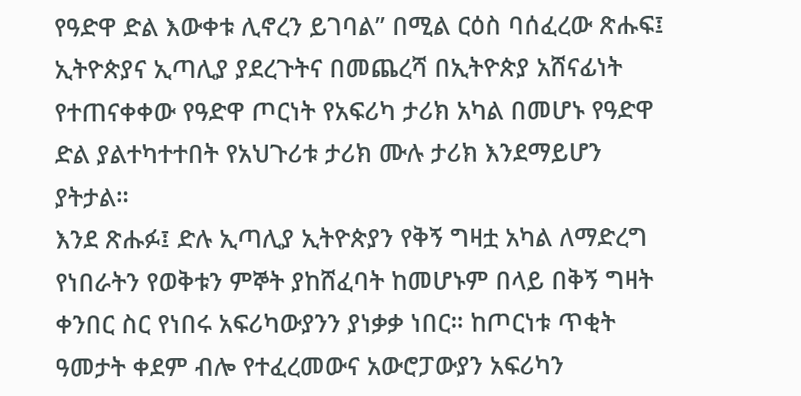የዓድዋ ድል እውቀቱ ሊኖረን ይገባል” በሚል ርዕስ ባሰፈረው ጽሑፍ፤ ኢትዮጵያና ኢጣሊያ ያደረጉትና በመጨረሻ በኢትዮጵያ አሸናፊነት የተጠናቀቀው የዓድዋ ጦርነት የአፍሪካ ታሪክ አካል በመሆኑ የዓድዋ ድል ያልተካተተበት የአህጉሪቱ ታሪክ ሙሉ ታሪክ እንደማይሆን ያትታል።
እንደ ጽሑፉ፤ ድሉ ኢጣሊያ ኢትዮጵያን የቅኝ ግዛቷ አካል ለማድረግ የነበራትን የወቅቱን ምኞት ያከሸፈባት ከመሆኑም በላይ በቅኝ ግዛት ቀንበር ስር የነበሩ አፍሪካውያንን ያነቃቃ ነበር። ከጦርነቱ ጥቂት ዓመታት ቀደም ብሎ የተፈረመውና አውሮፓውያን አፍሪካን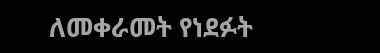ለመቀራመት የነደፉት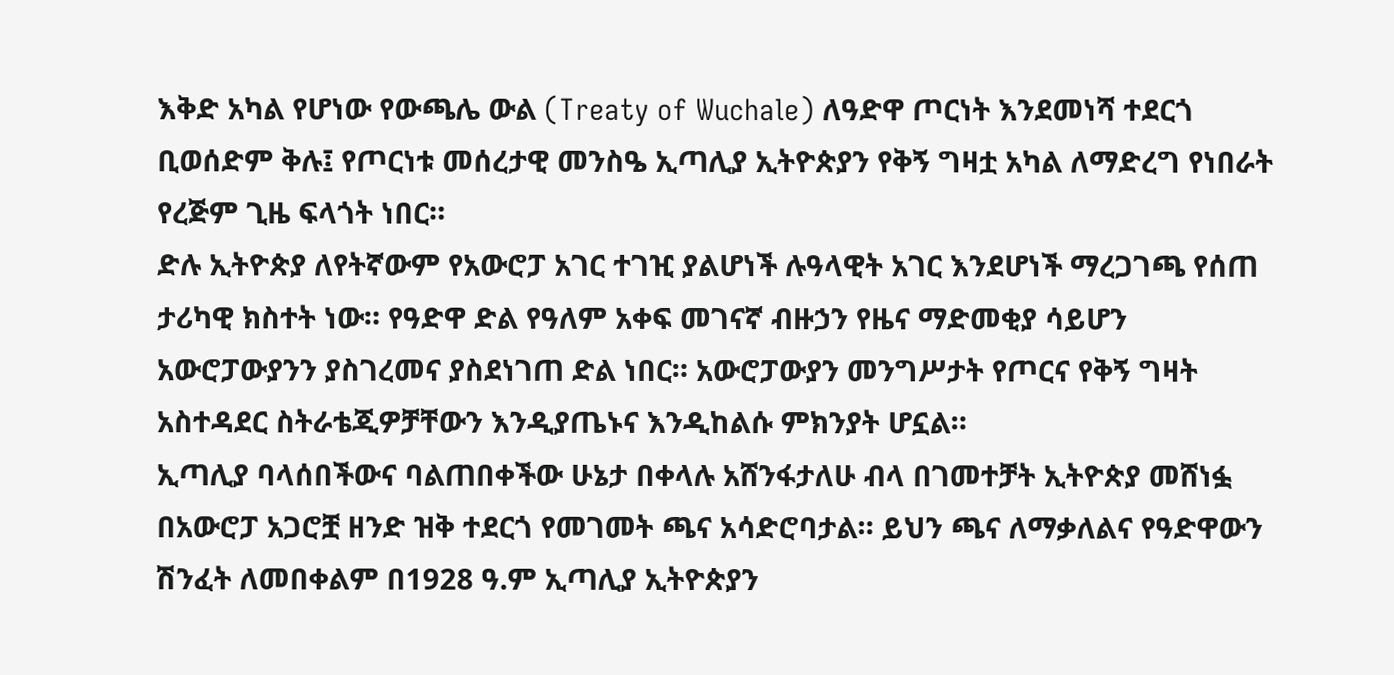እቅድ አካል የሆነው የውጫሌ ውል (Treaty of Wuchale) ለዓድዋ ጦርነት እንደመነሻ ተደርጎ ቢወሰድም ቅሉ፤ የጦርነቱ መሰረታዊ መንስዔ ኢጣሊያ ኢትዮጵያን የቅኝ ግዛቷ አካል ለማድረግ የነበራት የረጅም ጊዜ ፍላጎት ነበር።
ድሉ ኢትዮጵያ ለየትኛውም የአውሮፓ አገር ተገዢ ያልሆነች ሉዓላዊት አገር እንደሆነች ማረጋገጫ የሰጠ ታሪካዊ ክስተት ነው። የዓድዋ ድል የዓለም አቀፍ መገናኛ ብዙኃን የዜና ማድመቂያ ሳይሆን አውሮፓውያንን ያስገረመና ያስደነገጠ ድል ነበር። አውሮፓውያን መንግሥታት የጦርና የቅኝ ግዛት አስተዳደር ስትራቴጂዎቻቸውን እንዲያጤኑና እንዲከልሱ ምክንያት ሆኗል።
ኢጣሊያ ባላሰበችውና ባልጠበቀችው ሁኔታ በቀላሉ አሸንፋታለሁ ብላ በገመተቻት ኢትዮጵያ መሸነፏ በአውሮፓ አጋሮቿ ዘንድ ዝቅ ተደርጎ የመገመት ጫና አሳድሮባታል። ይህን ጫና ለማቃለልና የዓድዋውን ሽንፈት ለመበቀልም በ1928 ዓ.ም ኢጣሊያ ኢትዮጵያን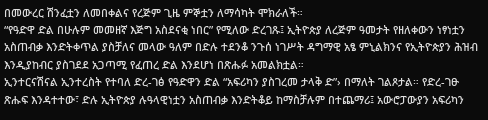በመውረር ሽንፈቷን ለመበቀልና የረጅም ጊዜ ምኞቷን ለማሳካት ሞክራለች።
“የዓድዋ ድል በሁሉም መመዘኛ እጅግ አስደናቂ ነበር” የሚለው ድረገጹ፤ ኢትዮጵያ ለረጅም ዓመታት የዘለቀውን ነፃነቷን አስጠብቃ እንድትቀጥል ያስቻለና መላው ዓለም በድሉ ተደንቆ ንጉሰ ነገሥት ዳግማዊ አፄ ምኒልክንና የኢትዮጵያን ሕዝብ እንዲያከብር ያስገደደ አጋጣሚ የፈጠረ ድል እንደሆነ በጽሑፉ አመልክቷል።
ኢንተርናሽናል ኢንተረስት የተባለ ድረ-ገፅ የዓድዋን ድል “አፍሪካን ያስገረመ ታላቅ ድ”› በማለት ገልጾታል። የድረ-ገፁ ጽሑፍ እንዳተተው፣ ድሉ ኢትዮጵያ ሉዓላዊነቷን አስጠብቃ እንድትቆይ ከማስቻሉም በተጨማሪ፤ አውሮፓውያን አፍሪካን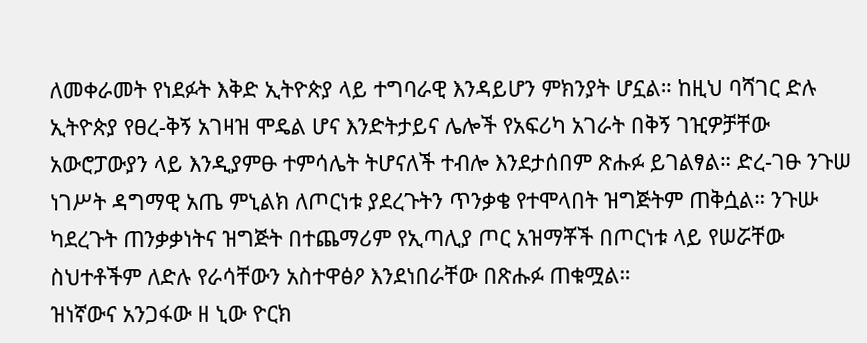ለመቀራመት የነደፉት እቅድ ኢትዮጵያ ላይ ተግባራዊ እንዳይሆን ምክንያት ሆኗል። ከዚህ ባሻገር ድሉ ኢትዮጵያ የፀረ-ቅኝ አገዛዝ ሞዴል ሆና እንድትታይና ሌሎች የአፍሪካ አገራት በቅኝ ገዢዎቻቸው አውሮፓውያን ላይ እንዲያምፁ ተምሳሌት ትሆናለች ተብሎ እንደታሰበም ጽሑፉ ይገልፃል። ድረ-ገፁ ንጉሠ ነገሥት ዳግማዊ አጤ ምኒልክ ለጦርነቱ ያደረጉትን ጥንቃቄ የተሞላበት ዝግጅትም ጠቅሷል። ንጉሡ ካደረጉት ጠንቃቃነትና ዝግጅት በተጨማሪም የኢጣሊያ ጦር አዝማቾች በጦርነቱ ላይ የሠሯቸው ስህተቶችም ለድሉ የራሳቸውን አስተዋፅዖ እንደነበራቸው በጽሑፉ ጠቁሟል።
ዝነኛውና አንጋፋው ዘ ኒው ዮርክ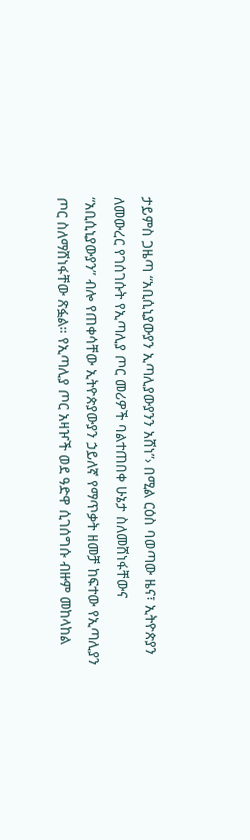ታይምስ ጋዜጣ “አቢሲኒያውያን ኢጣሊያውያንን አሸነ”› በሚል ርዕስ ባወጣው ዜና፣ ኢትዮጵያን ለመውረር የገሰገሱት የኢጣሊያ ጦር መሪዎች ባልተጠበቀ ሁኔታ ስለመሸነፋቸውና “አቢሲኒያውያን” ብሎ የጠቀሳቸው ኢትዮጵያውያን ኃይለኛ የማጥቃት ዘመቻ ከፍተው የኢጣሊያን ጦር ስለማሸነፋቸው ጽፏል። የኢጣሊያ ጦር አዛዦች ወደ ዓድዋ ሲገሰግሱ ብዙም መከላከል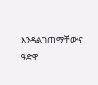እንዳልገጠማቸውና ዓድዋ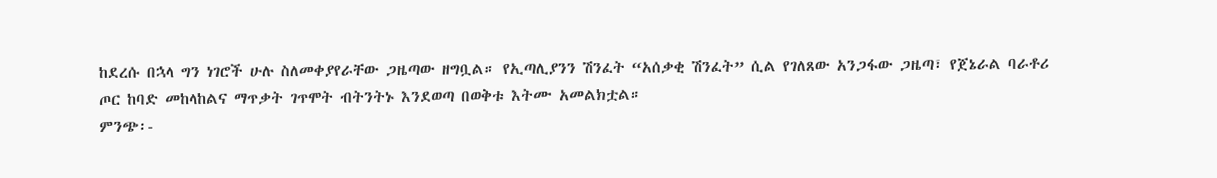ከደረሱ በኋላ ግን ነገሮች ሁሉ ስለመቀያየራቸው ጋዜጣው ዘግቧል። የኢጣሊያንን ሽንፈት “አሰቃቂ ሽንፈት” ሲል የገለጸው አንጋፋው ጋዜጣ፣ የጀኔራል ባራቶሪ ጦር ከባድ መከላከልና ማጥቃት ገጥሞት ብትንትኑ እንደወጣ በወቅቱ እትሙ አመልክቷል።
ምንጭ፡-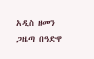አዲስ ዘመን ጋዜጣ በዓድዋ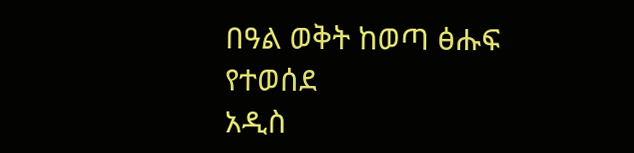በዓል ወቅት ከወጣ ፅሑፍ የተወሰደ
አዲስ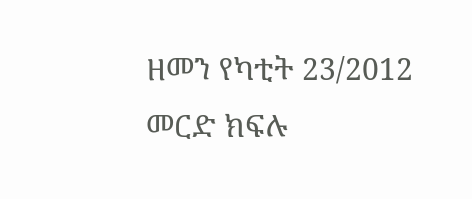ዘመን የካቲት 23/2012
መርድ ክፍሉ